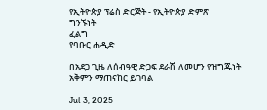የኢትዮጵያ ፕሬስ ድርጅት - የኢትዮጵያ ድምጽ
ግንኙነት
ፈልግ
የባቡር ሐዲድ

በአደጋ ጊዜ ለሰብዓዊ ድጋፍ ደራሽ ለመሆን የዝግጁነት አቅምን ማጠናከር ይገባል

Jul 3, 2025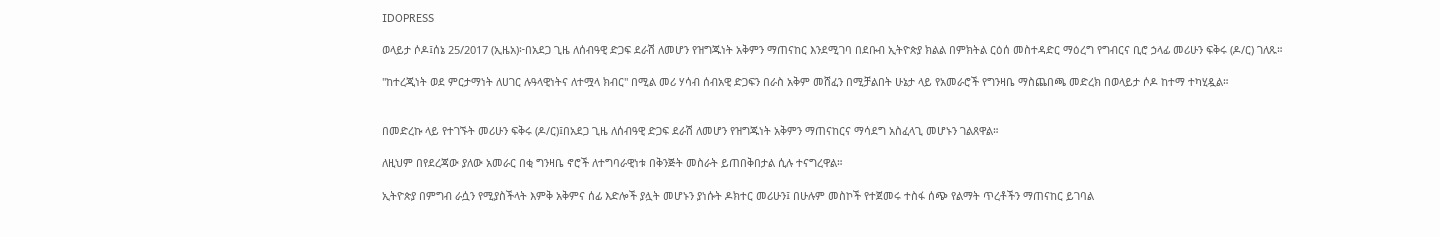IDOPRESS

ወላይታ ሶዶ፤ሰኔ 25/2017 (ኢዜአ)፦በአደጋ ጊዜ ለሰብዓዊ ድጋፍ ደራሽ ለመሆን የዝግጁነት አቅምን ማጠናከር እንደሚገባ በደቡብ ኢትዮጵያ ክልል በምክትል ርዕሰ መስተዳድር ማዕረግ የግብርና ቢሮ ኃላፊ መሪሁን ፍቅሩ (ዶ/ር) ገለጹ።

''ከተረጂነት ወደ ምርታማነት ለሀገር ሉዓላዊነትና ለተሟላ ክብር'' በሚል መሪ ሃሳብ ሰብአዊ ድጋፍን በራስ አቅም መሸፈን በሚቻልበት ሁኔታ ላይ የአመራሮች የግንዛቤ ማስጨበጫ መድረክ በወላይታ ሶዶ ከተማ ተካሂዷል።


በመድረኩ ላይ የተገኙት መሪሁን ፍቅሩ (ዶ/ር)፤በአደጋ ጊዜ ለሰብዓዊ ድጋፍ ደራሽ ለመሆን የዝግጁነት አቅምን ማጠናከርና ማሳደግ አስፈላጊ መሆኑን ገልጸዋል።

ለዚህም በየደረጃው ያለው አመራር በቂ ግንዛቤ ኖሮች ለተግባራዊነቱ በቅንጅት መስራት ይጠበቅበታል ሲሉ ተናግረዋል።

ኢትዮጵያ በምግብ ራሷን የሚያስችላት እምቅ አቅምና ሰፊ እድሎች ያሏት መሆኑን ያነሱት ዶክተር መሪሁን፤ በሁሉም መስኮች የተጀመሩ ተስፋ ሰጭ የልማት ጥረቶችን ማጠናከር ይገባል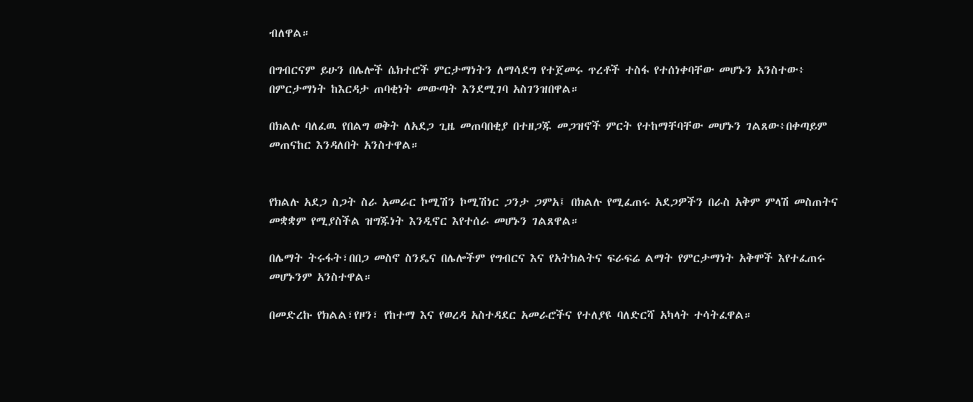ብለዋል።

በግብርናም ይሁን በሌሎች ሴክተሮች ምርታማነትን ለማሳደግ የተጀመሩ ጥረቶች ተስፋ የተሰነቀባቸው መሆኑን አንስተው፥ በምርታማነት ከእርዳታ ጠባቂነት መውጣት እንደሚገባ አስገንዝበዋል።

በክልሉ ባለፈዉ የበልግ ወቅት ለአደጋ ጊዜ መጠባበቂያ በተዘጋጁ መጋዝኖች ምርት የተከማቸባቸው መሆኑን ገልጸው፥በቀጣይም መጠናከር እንዳለበት አንስተዋል።


የክልሉ አደጋ ስጋት ስራ አመራር ኮሚሽን ኮሚሽነር ጋንታ ጋምአ፤ በክልሉ የሚፈጠሩ አደጋዎችን በራስ አቅም ምላሽ መስጠትና መቋቋም የሚያስችል ዝግጁነት እንዲኖር እየተሰራ መሆኑን ገልጸዋል።

በሌማት ትሩፋት፣በበጋ መስኖ ስንዴና በሌሎችም የግብርና እና የአትክልትና ፍራፍሬ ልማት የምርታማነት አቅሞች እየተፈጠሩ መሆኑንም አንስተዋል።

በመድረኩ የክልል፣የዞን፣ የከተማ እና የወረዳ አስተዳደር አመራሮችና የተለያዩ ባለድርሻ አካላት ተሳትፈዋል።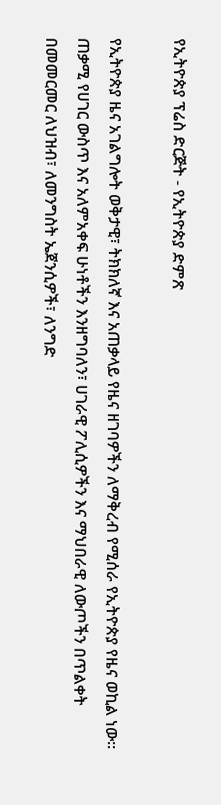የኢትዮጵያ ፕሬስ ድርጅት - የኢትዮጵያ ድምጽ

የኢትዮጵያ ዜና አገልግሎት ወቅታዊ፣ ትክክለኛ እና አጠቃላይ የዜና ዘገባዎችን ለማቅረብ የሚሰራ የኢትዮጵያ የዜና ወኪል ነው። ጠቃሚ የሀገር ውስጥ እና አለምአቀፍ ሁነቶችን እንዘግባለን፣ ሀገራዊ ፖሊሲዎችን እና ማህበራዊ ለውጦችን በጥልቀት በመመርመር ለህዝብ፣ ለመንግስት ኤጀንሲዎች፣ ለንግድ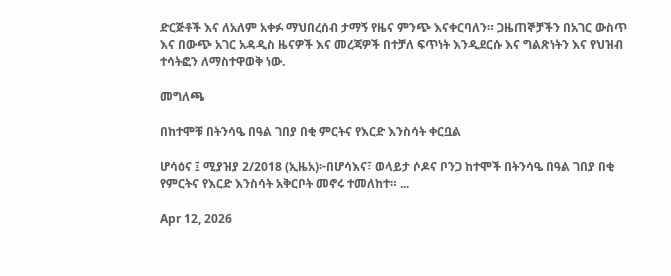ድርጅቶች እና ለአለም አቀፉ ማህበረሰብ ታማኝ የዜና ምንጭ እናቀርባለን። ጋዜጠኞቻችን በአገር ውስጥ እና በውጭ አገር አዳዲስ ዜናዎች እና መረጃዎች በተቻለ ፍጥነት እንዲደርሱ እና ግልጽነትን እና የህዝብ ተሳትፎን ለማስተዋወቅ ነው.

መግለጫ

በከተሞቹ በትንሳዔ በዓል ገበያ በቂ ምርትና የእርድ እንስሳት ቀርቧል

ሆሳዕና ፤ ሚያዝያ 2/2018 (ኢዜአ)፦በሆሳእና፣ ወላይታ ሶዶና ቦንጋ ከተሞች በትንሳዔ በዓል ገበያ በቂ የምርትና የእርድ እንስሳት አቅርቦት መኖሩ ተመለከተ። ...

Apr 12, 2026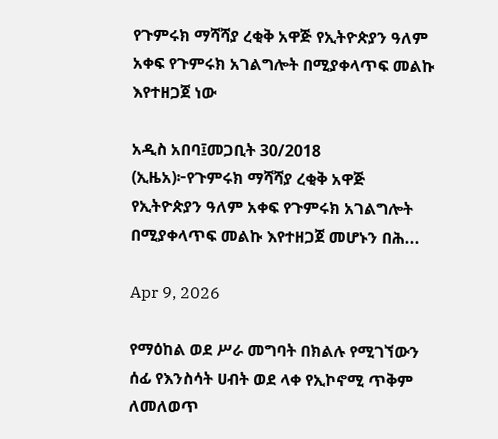የጉምሩክ ማሻሻያ ረቂቅ አዋጅ የኢትዮጵያን ዓለም አቀፍ የጉምሩክ አገልግሎት በሚያቀላጥፍ መልኩ እየተዘጋጀ ነው

አዲስ አበባ፤መጋቢት 30/2018 (ኢዜአ)፦የጉምሩክ ማሻሻያ ረቂቅ አዋጅ የኢትዮጵያን ዓለም አቀፍ የጉምሩክ አገልግሎት በሚያቀላጥፍ መልኩ እየተዘጋጀ መሆኑን በሕ...

Apr 9, 2026

የማዕከል ወደ ሥራ መግባት በክልሉ የሚገኘውን ሰፊ የእንስሳት ሀብት ወደ ላቀ የኢኮኖሚ ጥቅም ለመለወጥ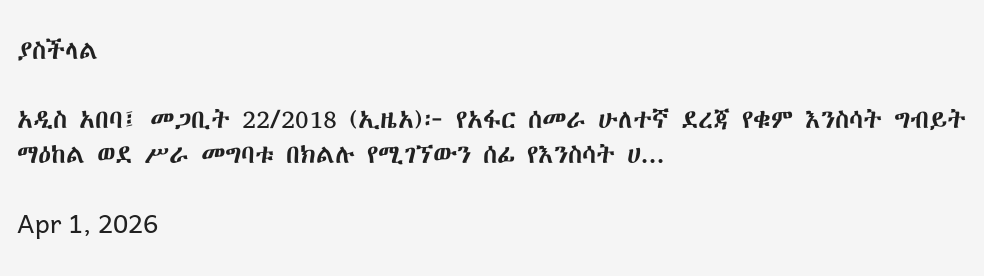ያስችላል

አዲስ አበባ፤ መጋቢት 22/2018 (ኢዜአ)፦ የአፋር ሰመራ ሁለተኛ ደረጃ የቁም እንስሳት ግብይት ማዕከል ወደ ሥራ መግባቱ በክልሉ የሚገኘውን ሰፊ የእንስሳት ሀ...

Apr 1, 2026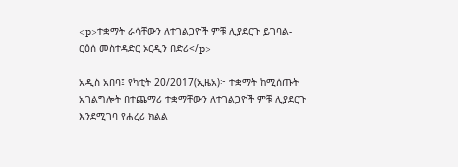<p>ተቋማት ራሳቸውን ለተገልጋዮች ምቹ ሊያደርጉ ይገባል- ርዕሰ መስተዳድር ኦርዲን በድሪ</p>

አዲስ አበባ፤ የካቲት 20/2017(ኢዜአ)፦ ተቋማት ከሚሰጡት አገልግሎት በተጨማሪ ተቋማቸውን ለተገልጋዮች ምቹ ሊያደርጉ እንደሚገባ የሐረሪ ክልል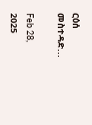ርዕሰ መስተዳድ...

Feb 28, 2025